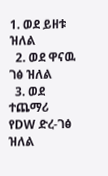1. ወደ ይዘቱ ዝለል
  2. ወደ ዋናዉ ገፅ ዝለል
  3. ወደ ተጨማሪ የDW ድረ-ገፅ ዝለል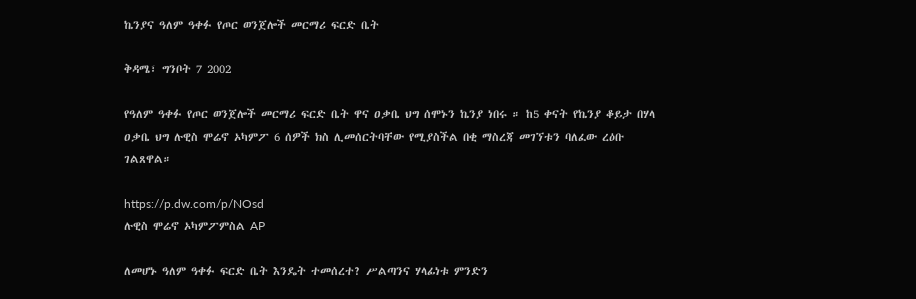ኬንያና ዓለም ዓቀፉ የጦር ወንጀሎች መርማሪ ፍርድ ቤት

ቅዳሜ፣ ግንቦት 7 2002

የዓለም ዓቀፉ የጦር ወንጀሎች መርማሪ ፍርድ ቤት ዋና ዐቃቤ ህግ ሰሞኑን ኬንያ ነበሩ ። ከ5 ቀናት የኬንያ ቆይታ በሃላ ዐቃቤ ህግ ሉዊስ ሞሬኖ ኦካምፖ 6 ሰዎች ክስ ሊመሰርትባቸው የሚያስችል በቂ ማስረጃ መገኘቱን ባለፈው ረዕቡ ገልጸዋል።

https://p.dw.com/p/NOsd
ሉዊስ ሞሬኖ ኦካምፖምስል AP

ለመሆኑ ዓለም ዓቀፉ ፍርድ ቤት እንዴት ተመሰረተ? ሥልጣንና ሃላፊነቱ ምንድን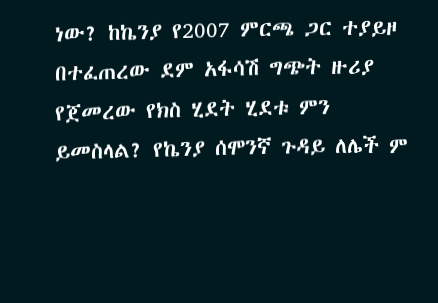ነው? ከኬንያ የ2007 ምርጫ ጋር ተያይዞ በተፈጠረው ደም አፋሳሽ ግጭት ዙሪያ የጀመረው የክስ ሂደት ሂደቱ ምን ይመስላል? የኬንያ ሰሞንኛ ጉዳይ ለሌች ም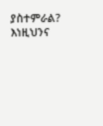ያስተምራል? እነዚህንና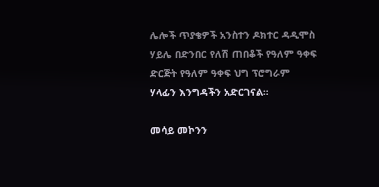ሌሎች ጥያቄዎች አንስተን ዶክተር ዳዲሞስ ሃይሌ በድንበር የለሽ ጠበቆች የዓለም ዓቀፍ ድርጅት የዓለም ዓቀፍ ህግ ፕሮግራም ሃላፊን እንግዳችን አድርገናል።

መሳይ መኮንን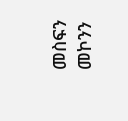መስፍን መኮንን